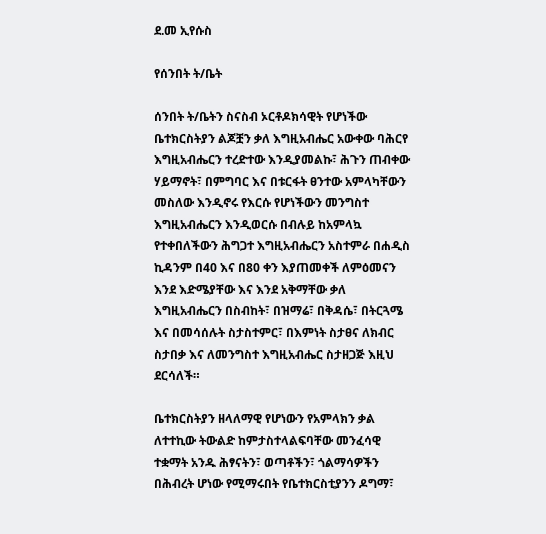ደ.መ ኢየሱስ

የሰንበት ት/ቤት

ሰንበት ት/ቤትን ስናስብ ኦርቶዶክሳዊት የሆነችው ቤተክርስትያን ልጆቿን ቃለ እግዚአብሔር አውቀው ባሕርየ እግዚአብሔርን ተረድተው እንዲያመልኩ፣ ሕጉን ጠብቀው ሃይማኖት፣ በምግባር እና በቱርፋት ፀንተው አምላካቸውን መስለው እንዲኖሩ የእርሱ የሆነችውን መንግስተ እግዚአብሔርን እንዲወርሱ በብሉይ ከአምላኳ የተቀበለችውን ሕግጋተ እግዚአብሔርን አስተምራ በሐዲስ ኪዳንም በ40 እና በ80 ቀን እያጠመቀች ለምዕመናን እንደ እድሜያቸው እና እንደ አቅማቸው ቃለ እግዚአብሔርን በስብከት፣ በዝማሬ፣ በቅዳሴ፣ በትርጓሜ እና በመሳሰሉት ስታስተምር፣ በእምነት ስታፀና ለክብር ስታበቃ እና ለመንግስተ እግዚአብሔር ስታዘጋጅ እዚህ ደርሳለች።

ቤተክርስትያን ዘላለማዊ የሆነውን የአምላክን ቃል ለተተኪው ትውልድ ከምታስተላልፍባቸው መንፈሳዊ ተቋማት አንዱ ሕፃናትን፣ ወጣቶችን፣ ጎልማሳዎችን በሕብረት ሆነው የሚማሩበት የቤተክርስቲያንን ዶግማ፣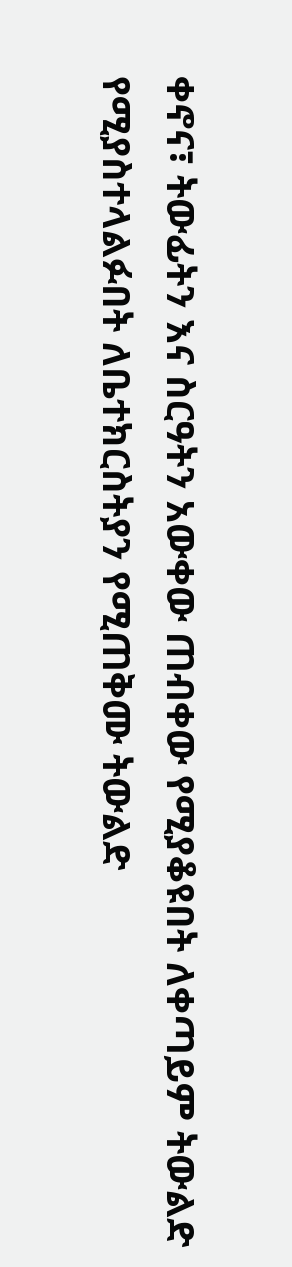ቀኖና፣ ትውፊትን እና ስርዓትን አውቀው ጠብቀው የሚያቆዩበት ለቀጣይም ትውልድ የሚያስተላልፉበት ለቤተክርስትያን የሚጠቅሙ ትውልድ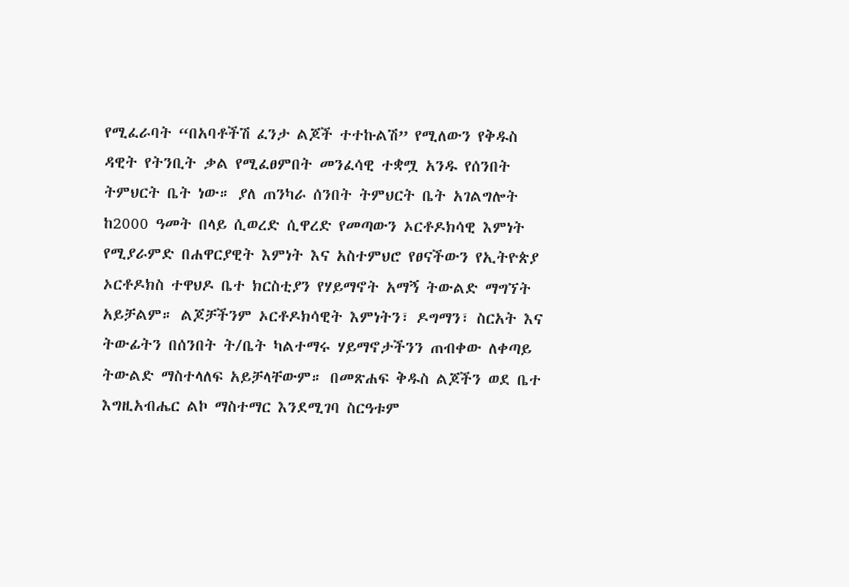የሚፈራባት “በአባቶችሽ ፈንታ ልጆች ተተኩልሽ” የሚለውን የቅዱስ ዳዊት የትንቢት ቃል የሚፈፀምበት መንፈሳዊ ተቋሟ አንዱ የሰንበት ትምህርት ቤት ነው። ያለ ጠንካራ ሰንበት ትምህርት ቤት አገልግሎት ከ2000 ዓመት በላይ ሲወረድ ሲዋረድ የመጣውን ኦርቶዶክሳዊ እምነት የሚያራምድ በሐዋርያዊት እምነት እና አስተምህሮ የፀናችውን የኢትዮጵያ ኦርቶዶክስ ተዋህዶ ቤተ ክርስቲያን የሃይማኖት አማኝ ትውልድ ማግኘት አይቻልም። ልጆቻችንም ኦርቶዶክሳዊት እምነትን፣ ዶግማን፣ ስርአት እና ትውፊትን በሰንበት ት/ቤት ካልተማሩ ሃይማኖታችንን ጠብቀው ለቀጣይ ትውልድ ማስተላለፍ አይቻላቸውም። በመጽሐፍ ቅዱስ ልጆችን ወደ ቤተ እግዚአብሔር ልኮ ማስተማር እንደሚገባ ስርዓቱም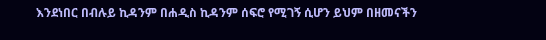እንደነበር በብሉይ ኪዳንም በሐዲስ ኪዳንም ሰፍሮ የሚገኝ ሲሆን ይህም በዘመናችን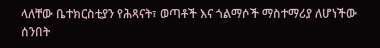ላለቸው ቤተክርስቲያን የሕጻናት፣ ወጣቶች እና ጎልማሶች ማስተማሪያ ለሆነችው ሰንበት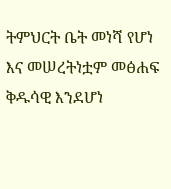ትምህርት ቤት መነሻ የሆነ እና መሠረትነቷም መፅሐፍ ቅዱሳዊ እንደሆነ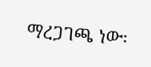ማረጋገጫ ነው፡